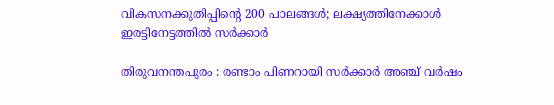വികസനക്കുതിപ്പിന്റെ 200 പാലങ്ങൾ; ലക്ഷ്യത്തിനേക്കാൾ ഇരട്ടിനേട്ടത്തിൽ സർക്കാർ

തിരുവനന്തപുരം : രണ്ടാം പിണറായി സർക്കാർ അഞ്ച് വർഷം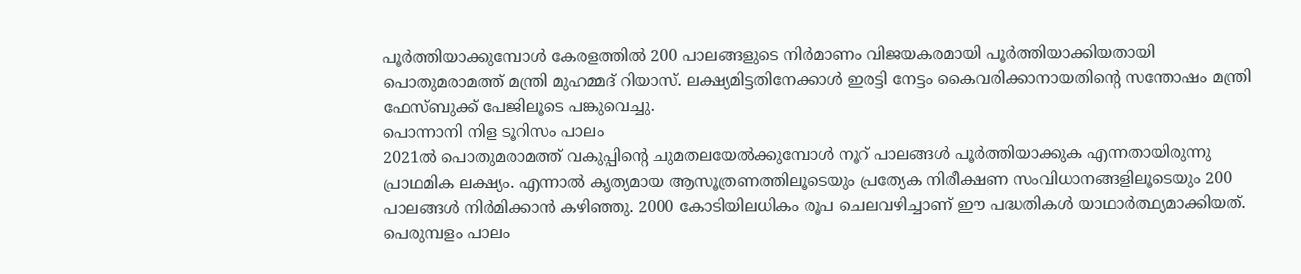പൂർത്തിയാക്കുമ്പോൾ കേരളത്തിൽ 200 പാലങ്ങളുടെ നിർമാണം വിജയകരമായി പൂർത്തിയാക്കിയതായി പൊതുമരാമത്ത് മന്ത്രി മുഹമ്മദ് റിയാസ്. ലക്ഷ്യമിട്ടതിനേക്കാൾ ഇരട്ടി നേട്ടം കൈവരിക്കാനായതിൻ്റെ സന്തോഷം മന്ത്രി ഫേസ്ബുക്ക് പേജിലൂടെ പങ്കുവെച്ചു.
പൊന്നാനി നിള ടൂറിസം പാലം
2021ൽ പൊതുമരാമത്ത് വകുപ്പിൻ്റെ ചുമതലയേൽക്കുമ്പോൾ നൂറ് പാലങ്ങൾ പൂർത്തിയാക്കുക എന്നതായിരുന്നു പ്രാഥമിക ലക്ഷ്യം. എന്നാൽ കൃത്യമായ ആസൂത്രണത്തിലൂടെയും പ്രത്യേക നിരീക്ഷണ സംവിധാനങ്ങളിലൂടെയും 200 പാലങ്ങൾ നിർമിക്കാൻ കഴിഞ്ഞു. 2000 കോടിയിലധികം രൂപ ചെലവഴിച്ചാണ് ഈ പദ്ധതികൾ യാഥാർത്ഥ്യമാക്കിയത്.
പെരുമ്പളം പാലം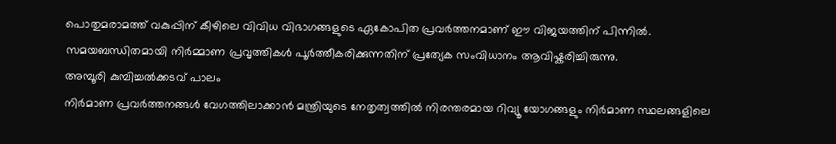പൊതുമരാമത്ത് വകുപ്പിന് കീഴിലെ വിവിധ വിഭാഗങ്ങളുടെ ഏകോപിത പ്രവർത്തനമാണ് ഈ വിജയത്തിന് പിന്നിൽ. സമയബന്ധിതമായി നിർമ്മാണ പ്രവൃത്തികൾ പൂർത്തീകരിക്കുന്നതിന് പ്രത്യേക സംവിധാനം ആവിഷ്കരിച്ചിരുന്നു.
അമ്പൂരി കുമ്പിച്ചൽക്കടവ് പാലം
നിർമാണ പ്രവർത്തനങ്ങൾ വേഗത്തിലാക്കാൻ മന്ത്രിയുടെ നേതൃത്വത്തിൽ നിരന്തരമായ റിവ്യൂ യോഗങ്ങളും നിർമാണ സ്ഥലങ്ങളിലെ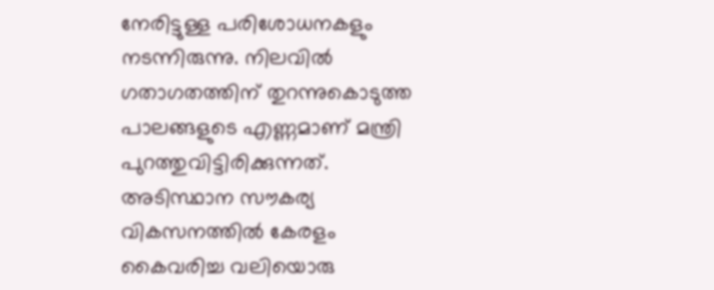നേരിട്ടുള്ള പരിശോധനകളും നടന്നിരുന്നു. നിലവിൽ ഗതാഗതത്തിന് തുറന്നുകൊടുത്ത പാലങ്ങളുടെ എണ്ണമാണ് മന്ത്രി പുറത്തുവിട്ടിരിക്കുന്നത്. അടിസ്ഥാന സൗകര്യ വികസനത്തിൽ കേരളം കൈവരിച്ച വലിയൊരു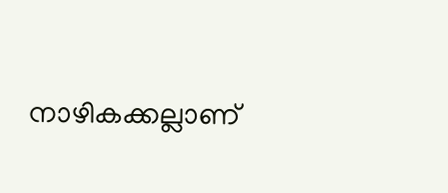നാഴികക്കല്ലാണ്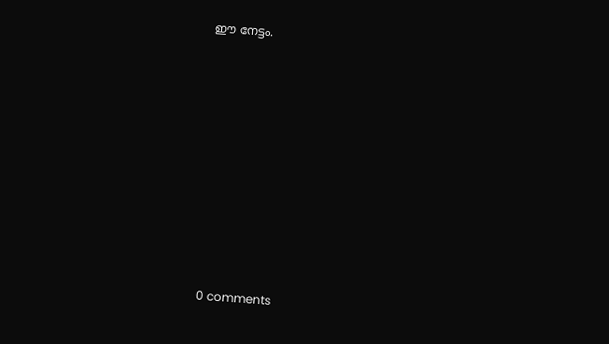ഈ നേട്ടം.











0 comments